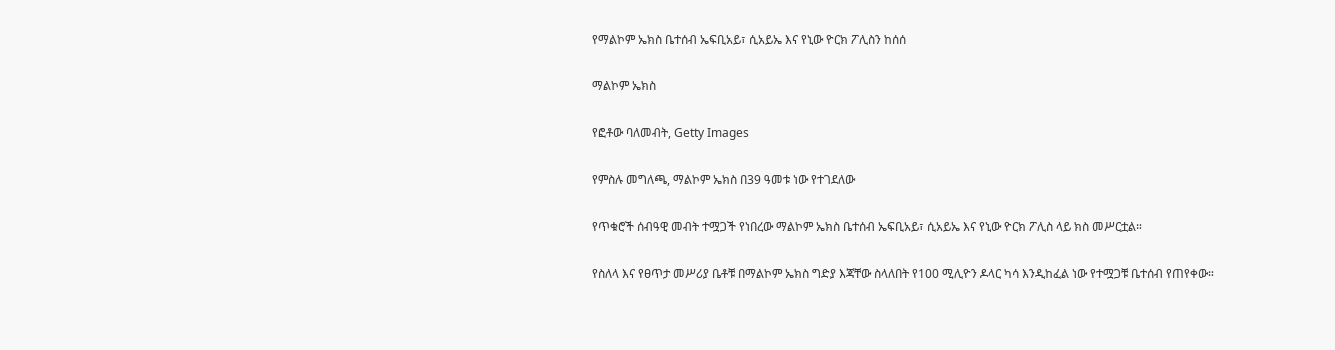የማልኮም ኤክስ ቤተሰብ ኤፍቢአይ፣ ሲአይኤ እና የኒው ዮርክ ፖሊስን ከሰሰ

ማልኮም ኤክስ

የፎቶው ባለመብት, Getty Images

የምስሉ መግለጫ, ማልኮም ኤክስ በ39 ዓመቱ ነው የተገደለው

የጥቁሮች ሰብዓዊ መብት ተሟጋች የነበረው ማልኮም ኤክስ ቤተሰብ ኤፍቢአይ፣ ሲአይኤ እና የኒው ዮርክ ፖሊስ ላይ ክስ መሥርቷል።

የስለላ እና የፀጥታ መሥሪያ ቤቶቹ በማልኮም ኤክስ ግድያ እጃቸው ስላለበት የ100 ሚሊዮን ዶላር ካሳ እንዲከፈል ነው የተሟጋቹ ቤተሰብ የጠየቀው።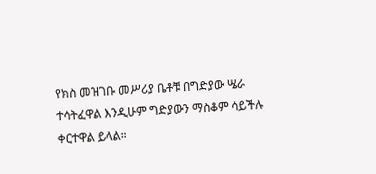የክስ መዝገቡ መሥሪያ ቤቶቹ በግድያው ሤራ ተሳትፈዋል እንዲሁም ግድያውን ማስቆም ሳይችሉ ቀርተዋል ይላል።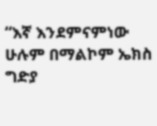“እኛ እንደምናምነው ሁሉም በማልኮም ኤክስ ግድያ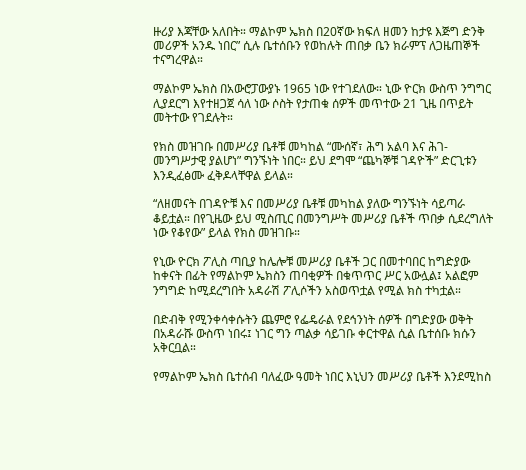ዙሪያ እጃቸው አለበት። ማልኮም ኤክስ በ20ኛው ክፍለ ዘመን ከታዩ እጅግ ድንቅ መሪዎች አንዱ ነበር” ሲሉ ቤተሰቡን የወከሉት ጠበቃ ቤን ክራምፕ ለጋዜጠኞች ተናግረዋል።

ማልኮም ኤክስ በአውሮፓውያኑ 1965 ነው የተገደለው። ኒው ዮርክ ውስጥ ንግግር ሊያደርግ እየተዘጋጀ ሳለ ነው ሶስት የታጠቁ ሰዎች መጥተው 21 ጊዜ በጥይት መትተው የገደሉት።

የክስ መዝገቡ በመሥሪያ ቤቶቹ መካከል “ሙሰኛ፣ ሕግ አልባ እና ሕገ-መንግሥታዊ ያልሆነ” ግንኙነት ነበር። ይህ ደግሞ “ጨካኞቹ ገዳዮች” ድርጊቱን እንዲፈፅሙ ፈቅዶላቸዋል ይላል።

“ለዘመናት በገዳዮቹ እና በመሥሪያ ቤቶቹ መካከል ያለው ግንኙነት ሳይጣራ ቆይቷል። በየጊዜው ይህ ሚስጢር በመንግሥት መሥሪያ ቤቶች ጥበቃ ሲደረግለት ነው የቆየው” ይላል የክስ መዝገቡ።

የኒው ዮርክ ፖሊስ ጣቢያ ከሌሎቹ መሥሪያ ቤቶች ጋር በመተባበር ከግድያው ከቀናት በፊት የማልኮም ኤክስን ጠባቂዎች በቁጥጥር ሥር አውሏል፤ አልፎም ንግግድ ከሚደረግበት አዳራሽ ፖሊሶችን አስወጥቷል የሚል ክስ ተካቷል።

በድብቅ የሚንቀሳቀሱትን ጨምሮ የፌዴራል የደኅንነት ሰዎች በግድያው ወቅት በአዳራሹ ውስጥ ነበሩ፤ ነገር ግን ጣልቃ ሳይገቡ ቀርተዋል ሲል ቤተሰቡ ክሱን አቅርቧል።

የማልኮም ኤክስ ቤተሰብ ባለፈው ዓመት ነበር እኒህን መሥሪያ ቤቶች እንደሚከስ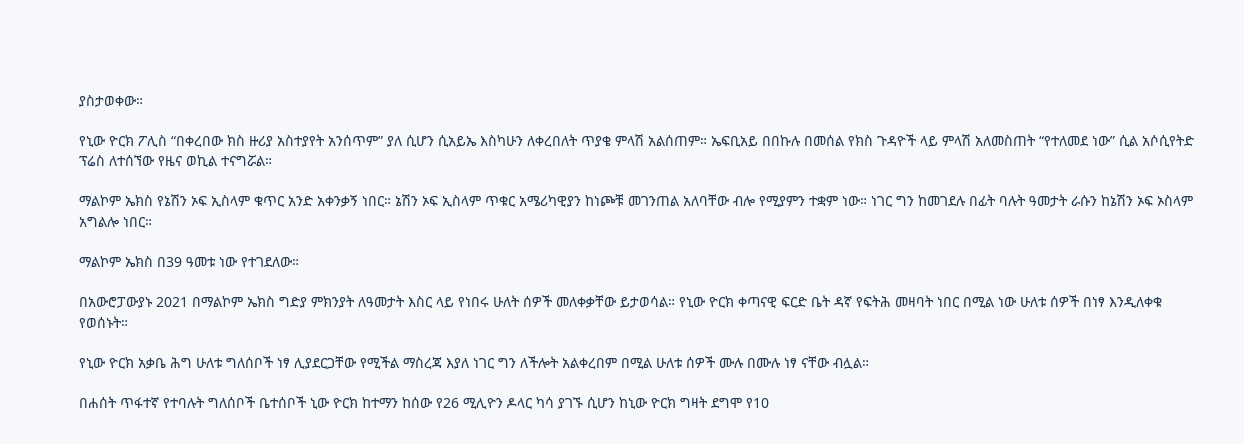ያስታወቀው።

የኒው ዮርክ ፖሊስ “በቀረበው ክስ ዙሪያ አስተያየት አንሰጥም” ያለ ሲሆን ሲአይኤ እስካሁን ለቀረበለት ጥያቄ ምላሽ አልሰጠም። ኤፍቢአይ በበኩሉ በመሰል የክስ ጉዳዮች ላይ ምላሽ አለመስጠት “የተለመደ ነው” ሲል አሶሲየትድ ፕሬስ ለተሰኘው የዜና ወኪል ተናግሯል።

ማልኮም ኤክስ የኔሽን ኦፍ ኢስላም ቁጥር አንድ አቀንቃኝ ነበር። ኔሽን ኦፍ ኢስላም ጥቁር አሜሪካዊያን ከነጮቹ መገንጠል አለባቸው ብሎ የሚያምን ተቋም ነው። ነገር ግን ከመገደሉ በፊት ባሉት ዓመታት ራሱን ከኔሽን ኦፍ ኦስላም አግልሎ ነበር።

ማልኮም ኤክስ በ39 ዓመቱ ነው የተገደለው።

በአውሮፓውያኑ 2021 በማልኮም ኤክስ ግድያ ምክንያት ለዓመታት እስር ላይ የነበሩ ሁለት ሰዎች መለቀቃቸው ይታወሳል። የኒው ዮርክ ቀጣናዊ ፍርድ ቤት ዳኛ የፍትሕ መዛባት ነበር በሚል ነው ሁለቱ ሰዎች በነፃ እንዲለቀቁ የወሰኑት።

የኒው ዮርክ አቃቤ ሕግ ሁለቱ ግለሰቦች ነፃ ሊያደርጋቸው የሚችል ማስረጃ እያለ ነገር ግን ለችሎት አልቀረበም በሚል ሁለቱ ሰዎች ሙሉ በሙሉ ነፃ ናቸው ብሏል።

በሐሰት ጥፋተኛ የተባሉት ግለሰቦች ቤተሰቦች ኒው ዮርክ ከተማን ከሰው የ26 ሚሊዮን ዶላር ካሳ ያገኙ ሲሆን ከኒው ዮርክ ግዛት ደግሞ የ10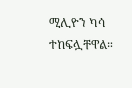ሚሊዮን ካሳ ተከፍሏቸዋል።